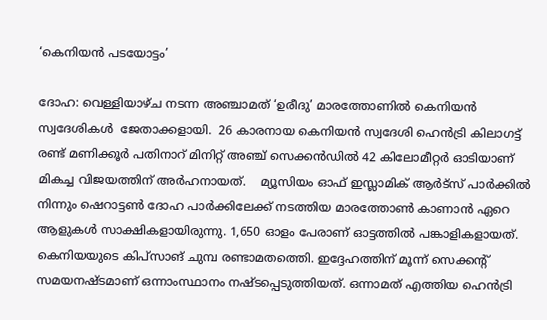‘കെനിയന്‍ പടയോട്ടം’

ദോഹ: വെള്ളിയാഴ്ച നടന്ന അഞ്ചാമത് ‘ഉരീദു’ മാരത്തോണില്‍ കെനിയന്‍ സ്വദേശികള്‍  ജേതാക്കളായി.  26 കാരനായ കെനിയന്‍ സ്വദേശി ഹെന്‍ട്രി കിലാഗട്ട്   രണ്ട് മണിക്കൂര്‍ പതിനാറ് മിനിറ്റ് അഞ്ച് സെക്കന്‍ഡില്‍ 42 കിലോമീറ്റര്‍ ഓടിയാണ് മികച്ച വിജയത്തിന് അര്‍ഹനായത്.    മ്യൂസിയം ഓഫ് ഇസ്ലാമിക് ആര്‍ട്സ് പാര്‍ക്കില്‍ നിന്നും ഷെറാട്ടണ്‍ ദോഹ പാര്‍ക്കിലേക്ക് നടത്തിയ മാരത്തോണ്‍ കാണാന്‍ ഏറെ ആളുകള്‍ സാക്ഷികളായിരുന്നു. 1,650 ഓളം പേരാണ് ഓട്ടത്തില്‍ പങ്കാളികളായത്.  കെനിയയുടെ കിപ്സാങ് ചുമ്പ രണ്ടാമതത്തെി. ഇദ്ദേഹത്തിന് മൂന്ന് സെക്കന്‍റ് സമയനഷ്ടമാണ് ഒന്നാംസ്ഥാനം നഷ്ടപ്പെടുത്തിയത്. ഒന്നാമത് എത്തിയ ഹെന്‍ട്രി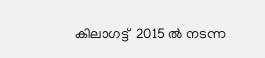കിലാഗട്ട്  2015 ല്‍ നടന്ന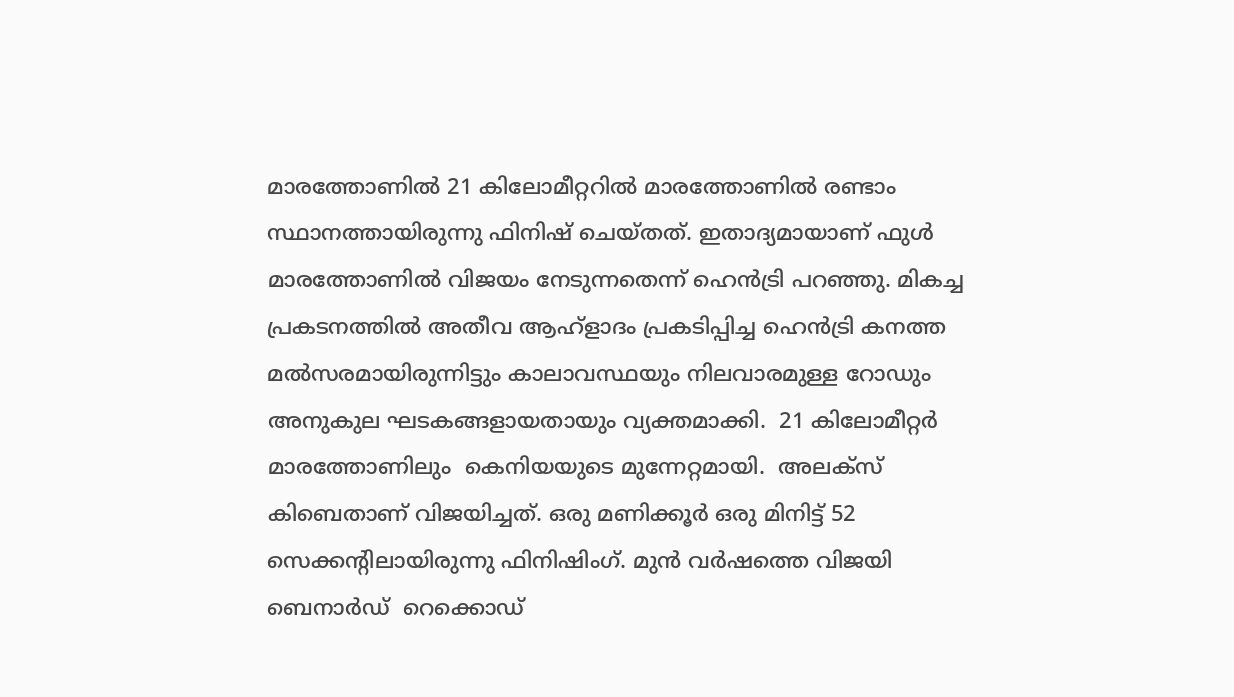മാരത്തോണില്‍ 21 കിലോമീറ്ററില്‍ മാരത്തോണില്‍ രണ്ടാം സ്ഥാനത്തായിരുന്നു ഫിനിഷ് ചെയ്തത്. ഇതാദ്യമായാണ് ഫുള്‍ മാരത്തോണില്‍ വിജയം നേടുന്നതെന്ന് ഹെന്‍ട്രി പറഞ്ഞു. മികച്ച പ്രകടനത്തില്‍ അതീവ ആഹ്ളാദം പ്രകടിപ്പിച്ച ഹെന്‍ട്രി കനത്ത മല്‍സരമായിരുന്നിട്ടും കാലാവസ്ഥയും നിലവാരമുള്ള റോഡും അനുകുല ഘടകങ്ങളായതായും വ്യക്തമാക്കി.  21 കിലോമീറ്റര്‍ മാരത്തോണിലും  കെനിയയുടെ മുന്നേറ്റമായി.  അലക്സ് കിബെതാണ് വിജയിച്ചത്. ഒരു മണിക്കൂര്‍ ഒരു മിനിട്ട് 52 സെക്കന്‍റിലായിരുന്നു ഫിനിഷിംഗ്. മുന്‍ വര്‍ഷത്തെ വിജയി  ബെനാര്‍ഡ്  റെക്കൊഡ്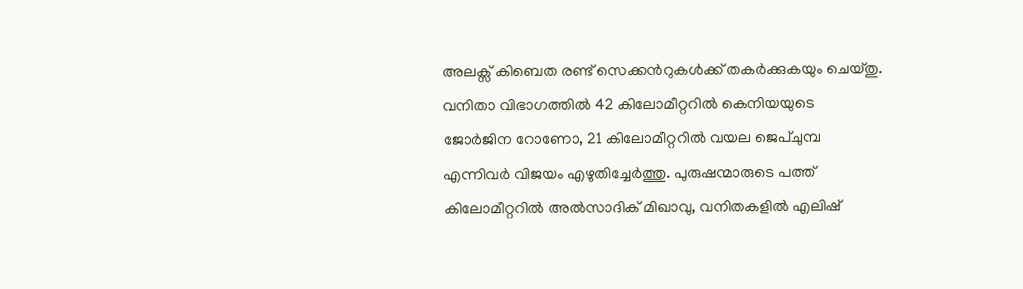അലക്സ് കിബെത രണ്ട് സെക്കന്‍റുകള്‍ക്ക് തകര്‍ക്കുകയും ചെയ്തു. വനിതാ വിഭാഗത്തില്‍ 42 കിലോമീറ്ററില്‍ കെനിയയുടെ ജോര്‍ജിന റോണോ, 21 കിലോമീറ്ററില്‍ വയല ജെപ്ചുമ്പ എന്നിവര്‍ വിജയം എഴുതിച്ചേര്‍ത്തു. പുരുഷന്മാരുടെ പത്ത് കിലോമീറ്ററില്‍ അല്‍സാദിക് മിഖാവു, വനിതകളില്‍ എലിഷ്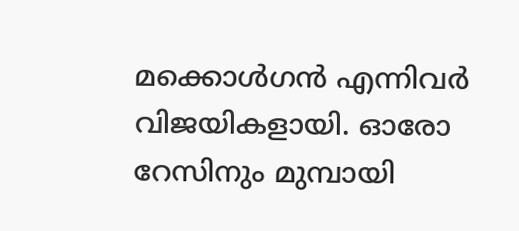മക്കൊള്‍ഗന്‍ എന്നിവര്‍  വിജയികളായി. ഓരോ റേസിനും മുമ്പായി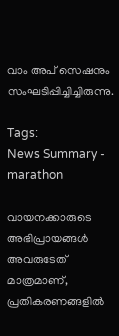വാം അപ് സെഷനും സംഘടിപ്പിച്ചിച്ചിരുന്നു.

Tags:
News Summary - marathon

വായനക്കാരുടെ അഭിപ്രായങ്ങള്‍ അവരുടേത് മാത്രമാണ്, പ്രതികരണങ്ങളിൽ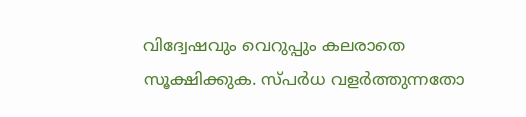വിദ്വേഷവും വെറുപ്പും കലരാതെ സൂക്ഷിക്കുക. സ്പർധ വളർത്തുന്നതോ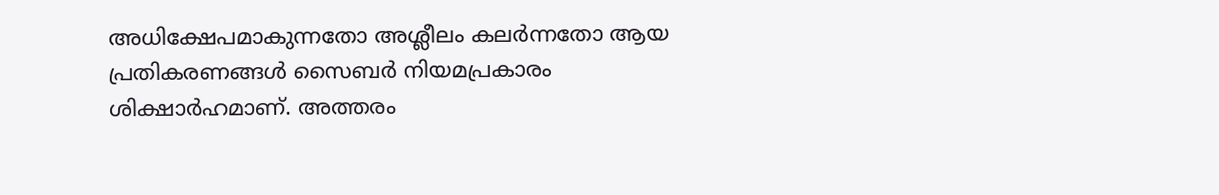അധിക്ഷേപമാകുന്നതോ അശ്ലീലം കലർന്നതോ ആയ പ്രതികരണങ്ങൾ സൈബർ നിയമപ്രകാരം ശിക്ഷാർഹമാണ്. അത്തരം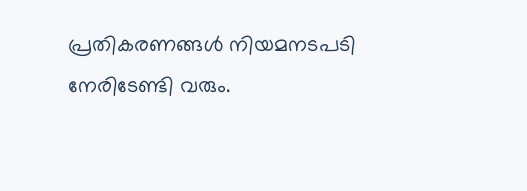പ്രതികരണങ്ങൾ നിയമനടപടി നേരിടേണ്ടി വരും.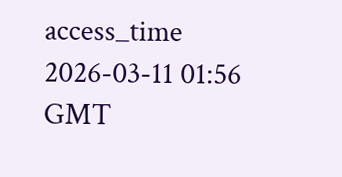access_time 2026-03-11 01:56 GMT